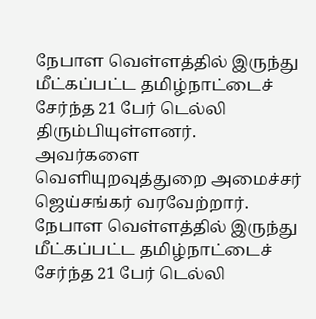நேபாள வெள்ளத்தில் இருந்து மீட்கப்பட்ட தமிழ்நாட்டைச் சேர்ந்த 21 பேர் டெல்லி திரும்பியுள்ளனர். அவர்களை வெளியுறவுத்துறை அமைச்சர் ஜெய்சங்கர் வரவேற்றார்.
நேபாள வெள்ளத்தில் இருந்து மீட்கப்பட்ட தமிழ்நாட்டைச் சேர்ந்த 21 பேர் டெல்லி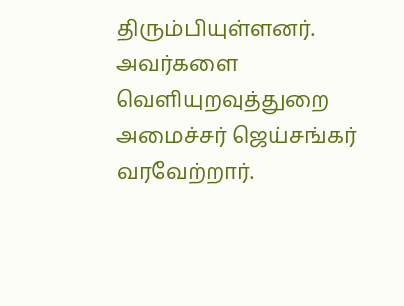திரும்பியுள்ளனர். அவர்களை வெளியுறவுத்துறை அமைச்சர் ஜெய்சங்கர் வரவேற்றார்.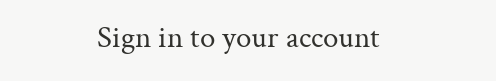Sign in to your account